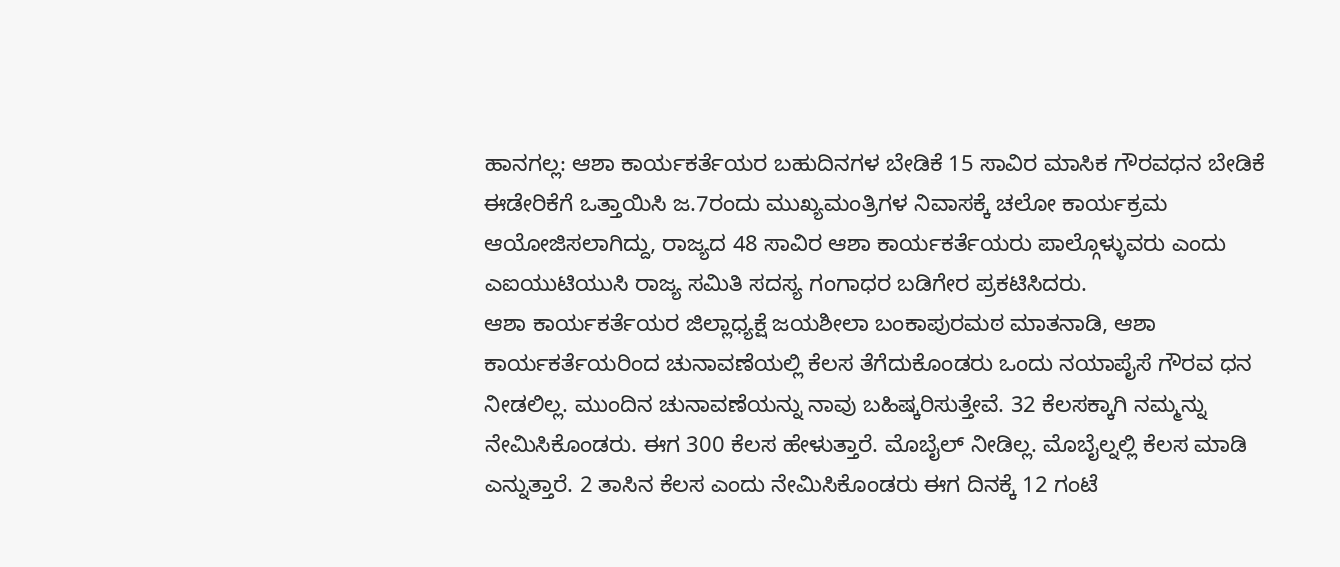ಹಾನಗಲ್ಲ: ಆಶಾ ಕಾರ್ಯಕರ್ತೆಯರ ಬಹುದಿನಗಳ ಬೇಡಿಕೆ 15 ಸಾವಿರ ಮಾಸಿಕ ಗೌರವಧನ ಬೇಡಿಕೆ ಈಡೇರಿಕೆಗೆ ಒತ್ತಾಯಿಸಿ ಜ.7ರಂದು ಮುಖ್ಯಮಂತ್ರಿಗಳ ನಿವಾಸಕ್ಕೆ ಚಲೋ ಕಾರ್ಯಕ್ರಮ ಆಯೋಜಿಸಲಾಗಿದ್ದು, ರಾಜ್ಯದ 48 ಸಾವಿರ ಆಶಾ ಕಾರ್ಯಕರ್ತೆಯರು ಪಾಲ್ಗೊಳ್ಳುವರು ಎಂದು ಎಐಯುಟಿಯುಸಿ ರಾಜ್ಯ ಸಮಿತಿ ಸದಸ್ಯ ಗಂಗಾಧರ ಬಡಿಗೇರ ಪ್ರಕಟಿಸಿದರು.
ಆಶಾ ಕಾರ್ಯಕರ್ತೆಯರ ಜಿಲ್ಲಾಧ್ಯಕ್ಷೆ ಜಯಶೀಲಾ ಬಂಕಾಪುರಮಠ ಮಾತನಾಡಿ, ಆಶಾ ಕಾರ್ಯಕರ್ತೆಯರಿಂದ ಚುನಾವಣೆಯಲ್ಲಿ ಕೆಲಸ ತೆಗೆದುಕೊಂಡರು ಒಂದು ನಯಾಪೈಸೆ ಗೌರವ ಧನ ನೀಡಲಿಲ್ಲ. ಮುಂದಿನ ಚುನಾವಣೆಯನ್ನು ನಾವು ಬಹಿಷ್ಕರಿಸುತ್ತೇವೆ. 32 ಕೆಲಸಕ್ಕಾಗಿ ನಮ್ಮನ್ನು ನೇಮಿಸಿಕೊಂಡರು. ಈಗ 300 ಕೆಲಸ ಹೇಳುತ್ತಾರೆ. ಮೊಬೈಲ್ ನೀಡಿಲ್ಲ. ಮೊಬೈಲ್ನಲ್ಲಿ ಕೆಲಸ ಮಾಡಿ ಎನ್ನುತ್ತಾರೆ. 2 ತಾಸಿನ ಕೆಲಸ ಎಂದು ನೇಮಿಸಿಕೊಂಡರು ಈಗ ದಿನಕ್ಕೆ 12 ಗಂಟೆ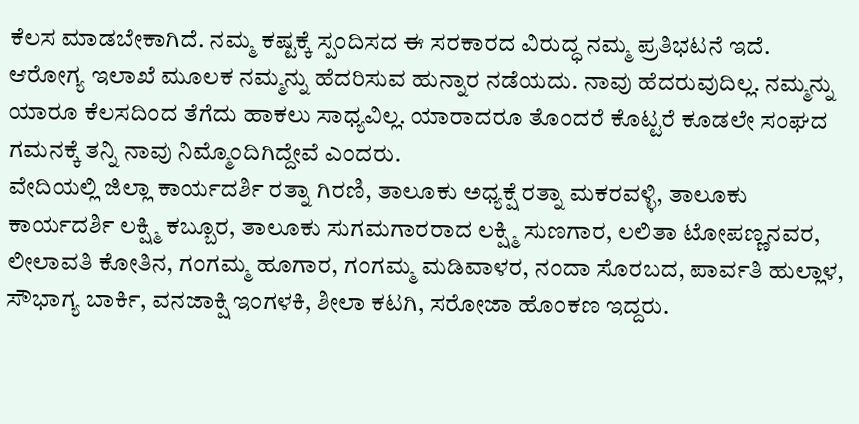ಕೆಲಸ ಮಾಡಬೇಕಾಗಿದೆ. ನಮ್ಮ ಕಷ್ಟಕ್ಕೆ ಸ್ಪಂದಿಸದ ಈ ಸರಕಾರದ ವಿರುದ್ಧ ನಮ್ಮ ಪ್ರತಿಭಟನೆ ಇದೆ. ಆರೋಗ್ಯ ಇಲಾಖೆ ಮೂಲಕ ನಮ್ಮನ್ನು ಹೆದರಿಸುವ ಹುನ್ನಾರ ನಡೆಯದು. ನಾವು ಹೆದರುವುದಿಲ್ಲ. ನಮ್ಮನ್ನು ಯಾರೂ ಕೆಲಸದಿಂದ ತೆಗೆದು ಹಾಕಲು ಸಾಧ್ಯವಿಲ್ಲ. ಯಾರಾದರೂ ತೊಂದರೆ ಕೊಟ್ಟರೆ ಕೂಡಲೇ ಸಂಘದ ಗಮನಕ್ಕೆ ತನ್ನಿ ನಾವು ನಿಮ್ಮೊಂದಿಗಿದ್ದೇವೆ ಎಂದರು.
ವೇದಿಯಲ್ಲಿ ಜಿಲ್ಲಾ ಕಾರ್ಯದರ್ಶಿ ರತ್ನಾ ಗಿರಣಿ, ತಾಲೂಕು ಅಧ್ಯಕ್ಷೆ ರತ್ನಾ ಮಕರವಳ್ಳಿ, ತಾಲೂಕು ಕಾರ್ಯದರ್ಶಿ ಲಕ್ಷ್ಮಿ ಕಬ್ಬೂರ, ತಾಲೂಕು ಸುಗಮಗಾರರಾದ ಲಕ್ಷ್ಮಿ ಸುಣಗಾರ, ಲಲಿತಾ ಟೋಪಣ್ಣನವರ, ಲೀಲಾವತಿ ಕೋತಿನ, ಗಂಗಮ್ಮ ಹೂಗಾರ, ಗಂಗಮ್ಮ ಮಡಿವಾಳರ, ನಂದಾ ಸೊರಬದ, ಪಾರ್ವತಿ ಹುಲ್ಲಾಳ, ಸೌಭಾಗ್ಯ ಬಾರ್ಕಿ, ವನಜಾಕ್ಷಿ ಇಂಗಳಕಿ, ಶೀಲಾ ಕಟಗಿ, ಸರೋಜಾ ಹೊಂಕಣ ಇದ್ದರು.